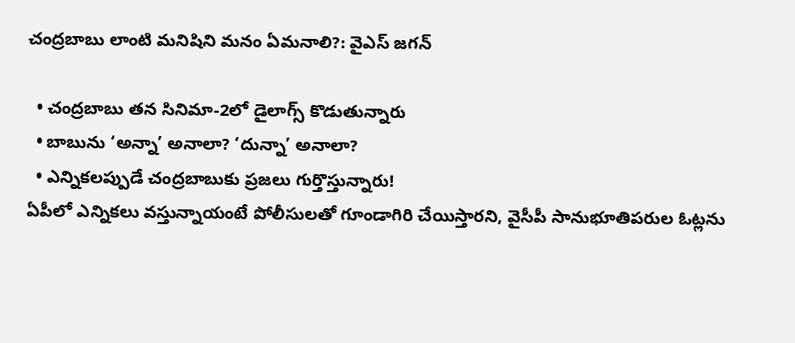చంద్రబాబు లాంటి మనిషిని మనం ఏమనాలి?: వైఎస్ జగన్

  • చంద్రబాబు తన సినిమా-2లో డైలాగ్స్ కొడుతున్నారు
  • బాబును ‘అన్నా’ అనాలా? ‘దున్నా’ అనాలా?
  • ఎన్నికలప్పుడే చంద్రబాబుకు ప్రజలు గుర్తొస్తున్నారు!
ఏపీలో ఎన్నికలు వస్తున్నాయంటే పోలీసులతో గూండాగిరి చేయిస్తారని, వైసీపీ సానుభూతిపరుల ఓట్లను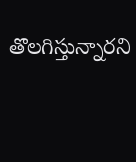తొలగిస్తున్నారని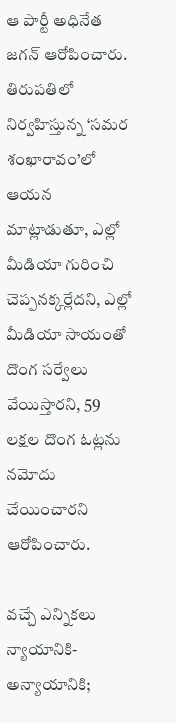ఆ పార్టీ అధినేత జగన్ ఆరోపించారు. తిరుపతిలో నిర్వహిస్తున్న ‘సమర శంఖారావం’లో ఆయన మాట్లాడుతూ, ఎల్లో మీడియా గురించి చెప్పనక్కర్లేదని, ఎల్లో మీడియా సాయంతో దొంగ సర్వేలు వేయిస్తారని, 59 లక్షల దొంగ ఓట్లను నమోదు చేయించారని ఆరోపించారు.

వచ్చే ఎన్నికలు న్యాయానికి- అన్యాయానికి;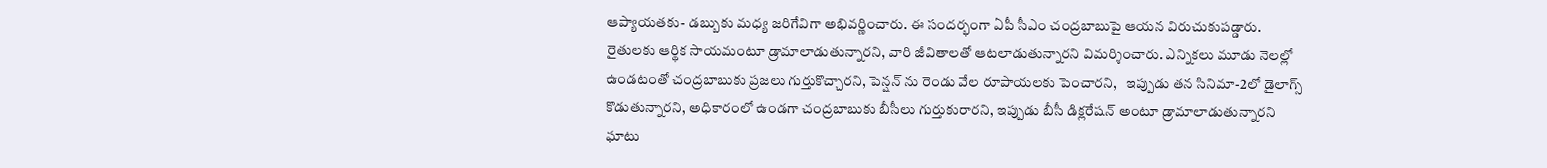ఆప్యాయతకు- డబ్బుకు మధ్య జరిగేవిగా అభివర్ణించారు. ఈ సందర్భంగా ఏపీ సీఎం చంద్రబాబుపై ఆయన విరుచుకుపడ్డారు. రైతులకు ఆర్థిక సాయమంటూ డ్రామాలాడుతున్నారని, వారి జీవితాలతో ఆటలాడుతున్నారని విమర్శించారు. ఎన్నికలు మూడు నెలల్లో ఉండటంతో చంద్రబాబుకు ప్రజలు గుర్తుకొచ్చారని, పెన్షన్ ను రెండు వేల రూపాయలకు పెంచారని,   ఇప్పుడు తన సినిమా-2లో డైలాగ్స్ కొడుతున్నారని, అధికారంలో ఉండగా చంద్రబాబుకు బీసీలు గుర్తుకురారని, ఇప్పుడు బీసీ డిక్లరేషన్ అంటూ డ్రామాలాడుతున్నారని ఘాటు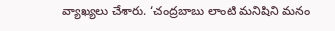వ్యాఖ్యలు చేశారు. ‘చంద్రబాబు లాంటి మనిషిని మనం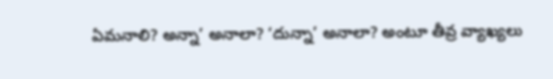ఏమనాలి? అన్నా’ అనాలా? ‘దున్నా’ అనాలా? అంటూ తీవ్ర వ్యాఖ్యలు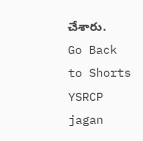చేశారు.
Go Back to Shorts
YSRCP
jagan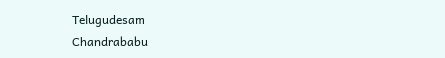Telugudesam
Chandrababu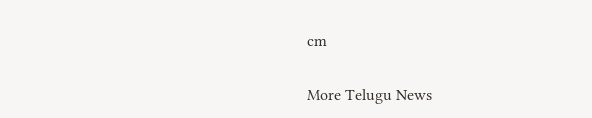cm

More Telugu News